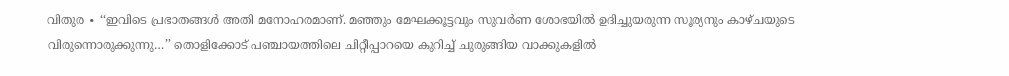വിതുര ∙ ‘‘ഇവിടെ പ്രഭാതങ്ങൾ അതി മനോഹരമാണ്. മഞ്ഞും മേഘക്കൂട്ടവും സുവർണ ശോഭയിൽ ഉദിച്ചുയരുന്ന സൂര്യനും കാഴ്ചയുടെ വിരുന്നൊരുക്കുന്നു…’’ തൊളിക്കോട് പഞ്ചായത്തിലെ ചിറ്റീപ്പാറയെ കുറിച്ച് ചുരുങ്ങിയ വാക്കുകളിൽ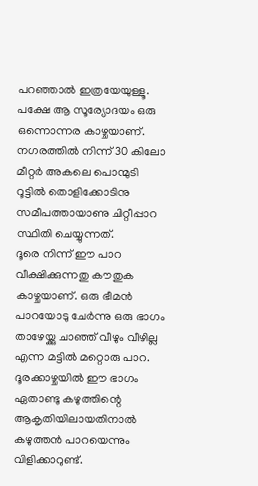പറഞ്ഞാൽ ഇത്രയേയുള്ളൂ.
പക്ഷേ ആ സൂര്യോദയം ഒരു ഒന്നൊന്നര കാഴ്ചയാണ്. നഗരത്തിൽ നിന്ന് 30 കിലോ മീറ്റർ അകലെ പൊന്മുടി റൂട്ടിൽ തൊളിക്കോടിനു സമീപത്തായാണു ചിറ്റീപ്പാറ സ്ഥിതി ചെയ്യുന്നത്.
ദൂരെ നിന്ന് ഈ പാറ വീക്ഷിക്കുന്നതു കൗതുക കാഴ്ചയാണ്. ഒരു ഭീമൻ പാറയോടു ചേർന്നു ഒരു ഭാഗം താഴേയ്ക്കു ചാഞ്ഞ് വീഴും വീഴില്ല എന്ന മട്ടിൽ മറ്റൊരു പാറ.
ദൂരക്കാഴ്ചയിൽ ഈ ഭാഗം ഏതാണ്ടു കഴുത്തിന്റെ ആകൃതിയിലായതിനാൽ കഴുത്തൻ പാറയെന്നും വിളിക്കാറുണ്ട്.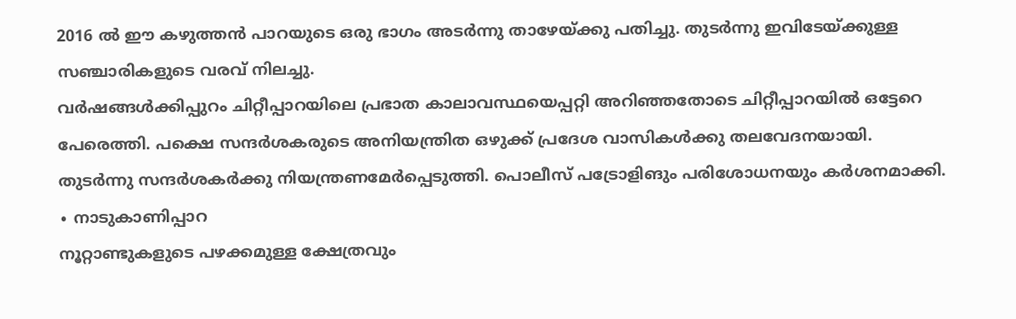2016 ൽ ഈ കഴുത്തൻ പാറയുടെ ഒരു ഭാഗം അടർന്നു താഴേയ്ക്കു പതിച്ചു. തുടർന്നു ഇവിടേയ്ക്കുള്ള സഞ്ചാരികളുടെ വരവ് നിലച്ചു.
വർഷങ്ങൾക്കിപ്പുറം ചിറ്റീപ്പാറയിലെ പ്രഭാത കാലാവസ്ഥയെപ്പറ്റി അറിഞ്ഞതോടെ ചിറ്റീപ്പാറയിൽ ഒട്ടേറെ പേരെത്തി. പക്ഷെ സന്ദർശകരുടെ അനിയന്ത്രിത ഒഴുക്ക് പ്രദേശ വാസികൾക്കു തലവേദനയായി.
തുടർന്നു സന്ദർശകർക്കു നിയന്ത്രണമേർപ്പെടുത്തി. പൊലീസ് പട്രോളിങും പരിശോധനയും കർശനമാക്കി.
∙ നാടുകാണിപ്പാറ
നൂറ്റാണ്ടുകളുടെ പഴക്കമുള്ള ക്ഷേത്രവും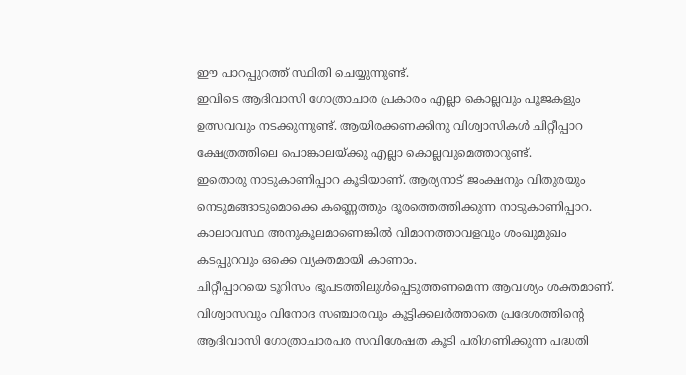ഈ പാറപ്പുറത്ത് സ്ഥിതി ചെയ്യുന്നുണ്ട്.
ഇവിടെ ആദിവാസി ഗോത്രാചാര പ്രകാരം എല്ലാ കൊല്ലവും പൂജകളും ഉത്സവവും നടക്കുന്നുണ്ട്. ആയിരക്കണക്കിനു വിശ്വാസികൾ ചിറ്റീപ്പാറ ക്ഷേത്രത്തിലെ പൊങ്കാലയ്ക്കു എല്ലാ കൊല്ലവുമെത്താറുണ്ട്.
ഇതൊരു നാടുകാണിപ്പാറ കൂടിയാണ്. ആര്യനാട് ജംക്ഷനും വിതുരയും നെടുമങ്ങാടുമൊക്കെ കണ്ണെത്തും ദൂരത്തെത്തിക്കുന്ന നാടുകാണിപ്പാറ.
കാലാവസ്ഥ അനുകൂലമാണെങ്കിൽ വിമാനത്താവളവും ശംഖുമുഖം കടപ്പുറവും ഒക്കെ വ്യക്തമായി കാണാം.
ചിറ്റീപ്പാറയെ ടൂറിസം ഭൂപടത്തിലുൾപ്പെടുത്തണമെന്ന ആവശ്യം ശക്തമാണ്. വിശ്വാസവും വിനോദ സഞ്ചാരവും കൂട്ടിക്കലർത്താതെ പ്രദേശത്തിന്റെ ആദിവാസി ഗോത്രാചാരപര സവിശേഷത കൂടി പരിഗണിക്കുന്ന പദ്ധതി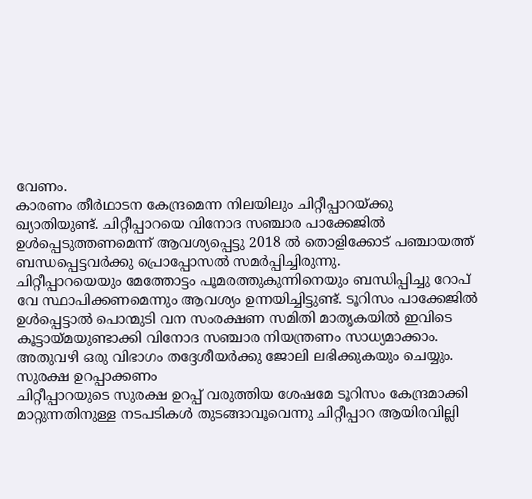വേണം.
കാരണം തീർഥാടന കേന്ദ്രമെന്ന നിലയിലും ചിറ്റീപ്പാറയ്ക്കു ഖ്യാതിയുണ്ട്. ചിറ്റീപ്പാറയെ വിനോദ സഞ്ചാര പാക്കേജിൽ ഉൾപ്പെടുത്തണമെന്ന് ആവശ്യപ്പെട്ടു 2018 ൽ തൊളിക്കോട് പഞ്ചായത്ത് ബന്ധപ്പെട്ടവർക്കു പ്രൊപ്പോസൽ സമർപ്പിച്ചിരുന്നു.
ചിറ്റീപ്പാറയെയും മേത്തോട്ടം പൂമരത്തുകുന്നിനെയും ബന്ധിപ്പിച്ചു റോപ് വേ സ്ഥാപിക്കണമെന്നും ആവശ്യം ഉന്നയിച്ചിട്ടുണ്ട്. ടൂറിസം പാക്കേജിൽ ഉൾപ്പെട്ടാൽ പൊന്മുടി വന സംരക്ഷണ സമിതി മാതൃകയിൽ ഇവിടെ കൂട്ടായ്മയുണ്ടാക്കി വിനോദ സഞ്ചാര നിയന്ത്രണം സാധ്യമാക്കാം.
അതുവഴി ഒരു വിഭാഗം തദ്ദേശീയർക്കു ജോലി ലഭിക്കുകയും ചെയ്യും.
സുരക്ഷ ഉറപ്പാക്കണം
ചിറ്റീപ്പാറയുടെ സുരക്ഷ ഉറപ്പ് വരുത്തിയ ശേഷമേ ടൂറിസം കേന്ദ്രമാക്കി മാറ്റുന്നതിനുള്ള നടപടികൾ തുടങ്ങാവൂവെന്നു ചിറ്റീപ്പാറ ആയിരവില്ലി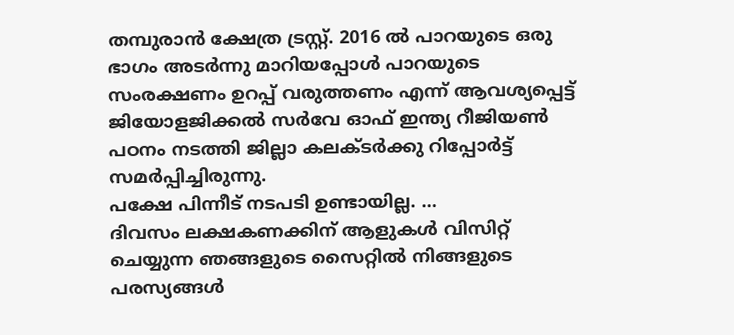തമ്പുരാൻ ക്ഷേത്ര ട്രസ്റ്റ്. 2016 ൽ പാറയുടെ ഒരു ഭാഗം അടർന്നു മാറിയപ്പോൾ പാറയുടെ സംരക്ഷണം ഉറപ്പ് വരുത്തണം എന്ന് ആവശ്യപ്പെട്ട് ജിയോളജിക്കൽ സർവേ ഓഫ് ഇന്ത്യ റീജിയൺ പഠനം നടത്തി ജില്ലാ കലക്ടർക്കു റിപ്പോർട്ട് സമർപ്പിച്ചിരുന്നു.
പക്ഷേ പിന്നീട് നടപടി ഉണ്ടായില്ല. …
ദിവസം ലക്ഷകണക്കിന് ആളുകൾ വിസിറ്റ് ചെയ്യുന്ന ഞങ്ങളുടെ സൈറ്റിൽ നിങ്ങളുടെ പരസ്യങ്ങൾ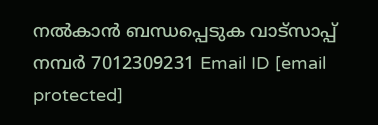നൽകാൻ ബന്ധപ്പെടുക വാട്സാപ്പ് നമ്പർ 7012309231 Email ID [email protected]